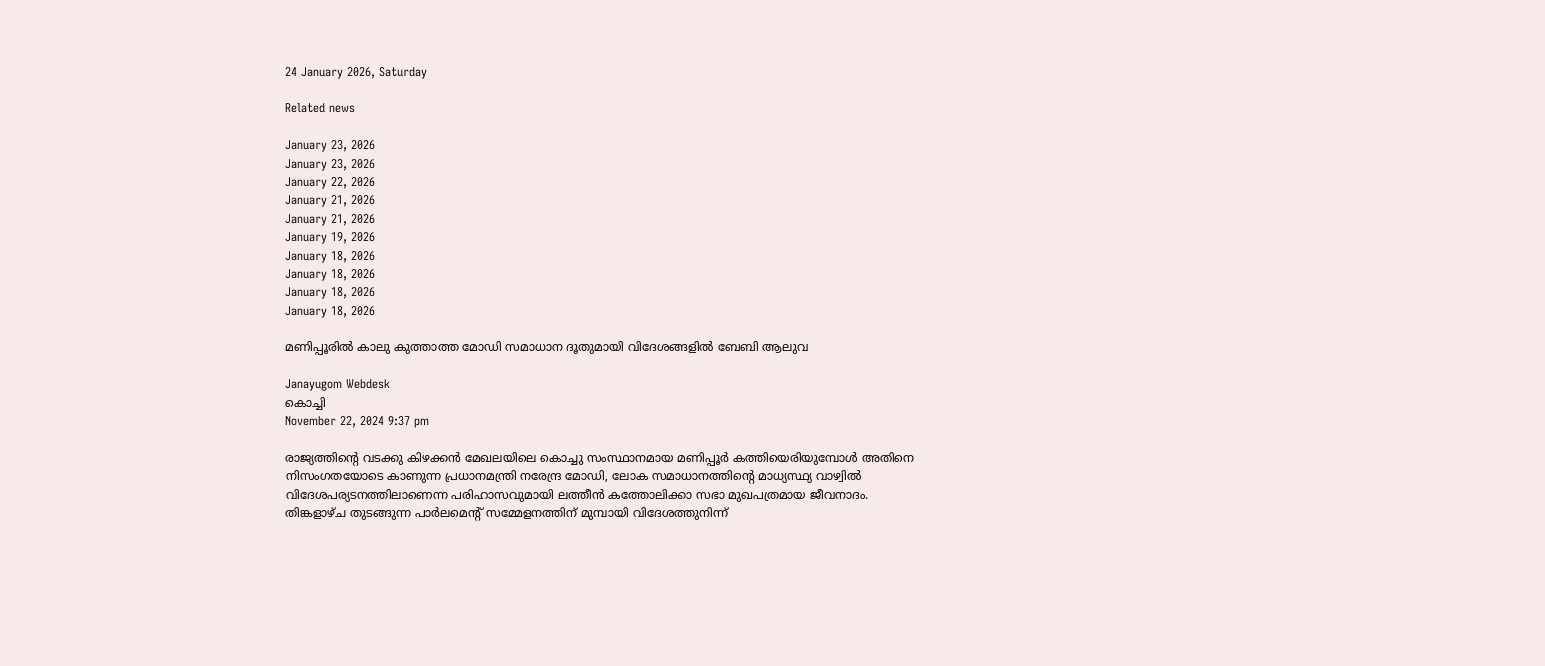24 January 2026, Saturday

Related news

January 23, 2026
January 23, 2026
January 22, 2026
January 21, 2026
January 21, 2026
January 19, 2026
January 18, 2026
January 18, 2026
January 18, 2026
January 18, 2026

മണിപ്പൂരിൽ കാലു കുത്താത്ത മോഡി സമാധാന ദൂതുമായി വിദേശങ്ങളിൽ ബേബി ആലുവ

Janayugom Webdesk
കൊച്ചി
November 22, 2024 9:37 pm

രാജ്യത്തിന്റെ വടക്കു കിഴക്കൻ മേഖലയിലെ കൊച്ചു സംസ്ഥാനമായ മണിപ്പൂർ കത്തിയെരിയുമ്പോൾ അതിനെ നിസംഗതയോടെ കാണുന്ന പ്രധാനമന്ത്രി നരേന്ദ്ര മോഡി, ലോക സമാധാനത്തിന്റെ മാധ്യസ്ഥ്യ വാഴ്വിൽ വിദേശപര്യടനത്തിലാണെന്ന പരിഹാസവുമായി ലത്തീൻ കത്തോലിക്കാ സഭാ മുഖപത്രമായ ജീവനാദം. തിങ്കളാഴ്ച തുടങ്ങുന്ന പാർലമെന്റ് സമ്മേളനത്തിന് മുമ്പായി വിദേശത്തുനിന്ന്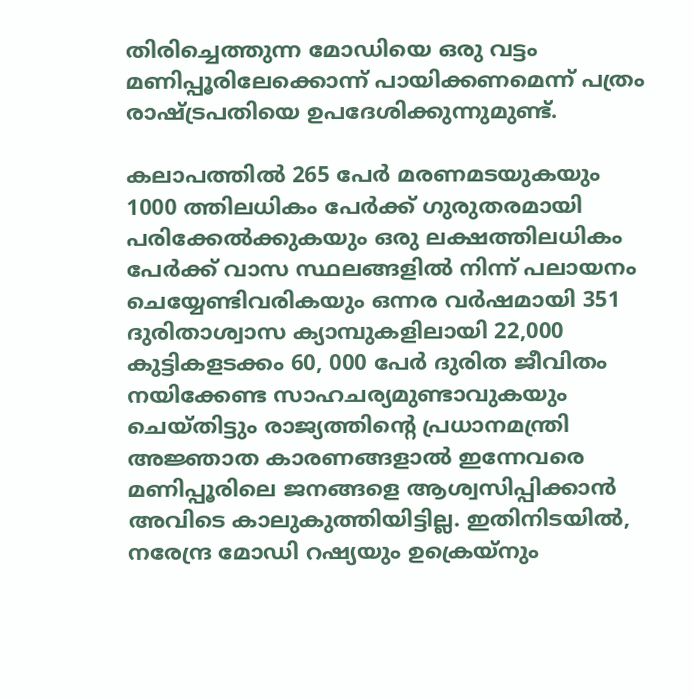തിരിച്ചെത്തുന്ന മോഡിയെ ഒരു വട്ടം മണിപ്പൂരിലേക്കൊന്ന് പായിക്കണമെന്ന് പത്രം രാഷ്ട്രപതിയെ ഉപദേശിക്കുന്നുമുണ്ട്.

കലാപത്തിൽ 265 പേർ മരണമടയുകയും 1000 ത്തിലധികം പേർക്ക് ഗുരുതരമായി പരിക്കേൽക്കുകയും ഒരു ലക്ഷത്തിലധികം പേർക്ക് വാസ സ്ഥലങ്ങളിൽ നിന്ന് പലായനം ചെയ്യേണ്ടിവരികയും ഒന്നര വർഷമായി 351 ദുരിതാശ്വാസ ക്യാമ്പുകളിലായി 22,000 കുട്ടികളടക്കം 60, 000 പേർ ദുരിത ജീവിതം നയിക്കേണ്ട സാഹചര്യമുണ്ടാവുകയും ചെയ്തിട്ടും രാജ്യത്തിന്റെ പ്രധാനമന്ത്രി അജ്ഞാത കാരണങ്ങളാൽ ഇന്നേവരെ മണിപ്പൂരിലെ ജനങ്ങളെ ആശ്വസിപ്പിക്കാൻ അവിടെ കാലുകുത്തിയിട്ടില്ല. ഇതിനിടയിൽ, നരേന്ദ്ര മോഡി റഷ്യയും ഉക്രെയ്നും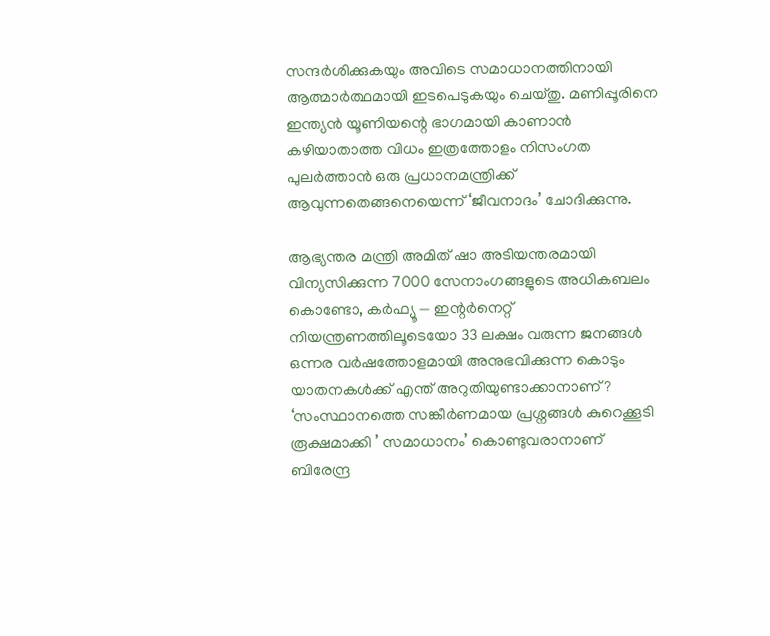സന്ദർശിക്കുകയും അവിടെ സമാധാനത്തിനായി ആത്മാർത്ഥമായി ഇടപെടുകയും ചെയ്തു. മണിപ്പൂരിനെ ഇന്ത്യൻ യൂണിയന്റെ ഭാഗമായി കാണാൻ കഴിയാതാത്ത വിധം ഇത്രത്തോളം നിസംഗത പുലർത്താൻ ഒരു പ്രധാനമന്ത്രിക്ക് ആവുന്നതെങ്ങനെയെന്ന് ‘ജീവനാദം’ ചോദിക്കുന്നു.

ആഭ്യന്തര മന്ത്രി അമിത് ഷാ അടിയന്തരമായി വിന്യസിക്കുന്ന 7000 സേനാംഗങ്ങളുടെ അധികബലം കൊണ്ടോ, കർഫ്യൂ — ഇന്റർനെറ്റ് നിയന്ത്രണത്തിലൂടെയോ 33 ലക്ഷം വരുന്ന ജനങ്ങൾ ഒന്നര വർഷത്തോളമായി അനുഭവിക്കുന്ന കൊടും യാതനകൾക്ക് എന്ത് അറുതിയുണ്ടാക്കാനാണ്? ‘സംസ്ഥാനത്തെ സങ്കീർണമായ പ്രശ്നങ്ങൾ കുറെക്കൂടി രൂക്ഷമാക്കി ’ സമാധാനം’ കൊണ്ടുവരാനാണ് ബിരേന്ദ്ര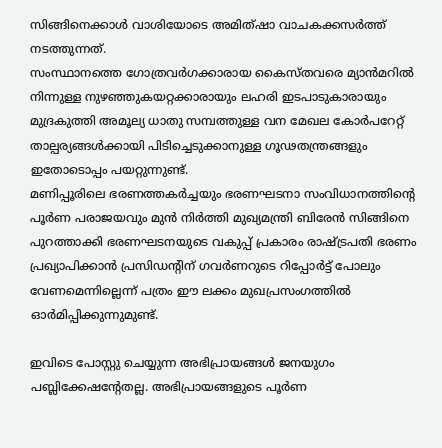സിങ്ങിനെക്കാൾ വാശിയോടെ അമിത്ഷാ വാചകക്കസർത്ത് നടത്തുന്നത്.
സംസ്ഥാനത്തെ ഗോത്രവർഗക്കാരായ കൈസ്തവരെ മ്യാൻമറിൽ നിന്നുള്ള നുഴഞ്ഞുകയറ്റക്കാരായും ലഹരി ഇടപാടുകാരായും മുദ്രകുത്തി അമൂല്യ ധാതു സമ്പത്തുള്ള വന മേഖല കോർപറേറ്റ് താല്പര്യങ്ങൾക്കായി പിടിച്ചെടുക്കാനുള്ള ഗൂഢതന്ത്രങ്ങളും ഇതോടൊപ്പം പയറ്റുന്നുണ്ട്.
മണിപ്പൂരിലെ ഭരണത്തകർച്ചയും ഭരണഘടനാ സംവിധാനത്തിന്റെ പൂർണ പരാജയവും മുൻ നിർത്തി മുഖ്യമന്ത്രി ബിരേൻ സിങ്ങിനെ പുറത്താക്കി ഭരണഘടനയുടെ വകുപ്പ് പ്രകാരം രാഷ്ട്രപതി ഭരണം പ്രഖ്യാപിക്കാൻ പ്രസിഡന്റിന് ഗവർണറുടെ റിപ്പോർട്ട് പോലും വേണമെന്നില്ലെന്ന് പത്രം ഈ ലക്കം മുഖപ്രസംഗത്തിൽ ഓർമിപ്പിക്കുന്നുമുണ്ട്.

ഇവിടെ പോസ്റ്റു ചെയ്യുന്ന അഭിപ്രായങ്ങള്‍ ജനയുഗം പബ്ലിക്കേഷന്റേതല്ല. അഭിപ്രായങ്ങളുടെ പൂര്‍ണ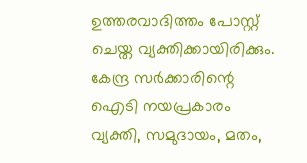ഉത്തരവാദിത്തം പോസ്റ്റ് ചെയ്ത വ്യക്തിക്കായിരിക്കും. കേന്ദ്ര സര്‍ക്കാരിന്റെ ഐടി നയപ്രകാരം വ്യക്തി, സമുദായം, മതം,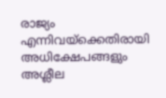രാജ്യം എന്നിവയ്‌ക്കെതിരായി അധിക്ഷേപങ്ങളും അശ്ലീല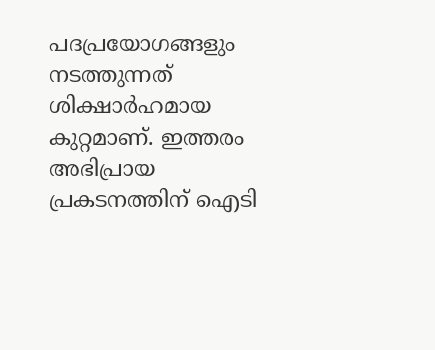പദപ്രയോഗങ്ങളും നടത്തുന്നത് ശിക്ഷാര്‍ഹമായ കുറ്റമാണ്. ഇത്തരം അഭിപ്രായ പ്രകടനത്തിന് ഐടി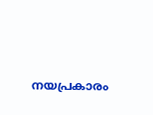നയപ്രകാരം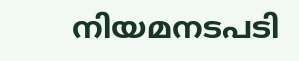നിയമനടപടി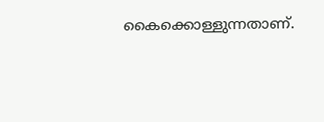കൈക്കൊള്ളുന്നതാണ്.